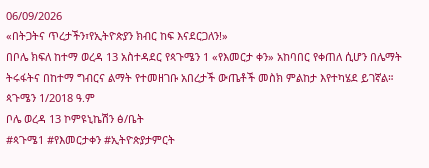06/09/2026
«በትጋትና ጥረታችን፣የኢትዮጵያን ክብር ከፍ እናደርጋለን!»
በቦሌ ክፍለ ከተማ ወረዳ 13 አስተዳደር የጳጉሜን 1 «የእመርታ ቀን» አከባበር የቀጠለ ሲሆን በሌማት ትሩፋትና በከተማ ግብርና ልማት የተመዘገቡ አበረታች ውጤቶች መስክ ምልከታ እየተካሄደ ይገኛል።
ጳጉሜን 1/2018 ዓ.ም
ቦሌ ወረዳ 13 ኮምዩኒኬሽን ፅ/ቤት
#ጳጉሜ1 #የእመርታቀን #ኢትዮጵያታምርት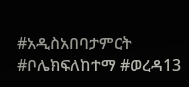#አዲስአበባታምርት #ቦሌክፍለከተማ #ወረዳ13